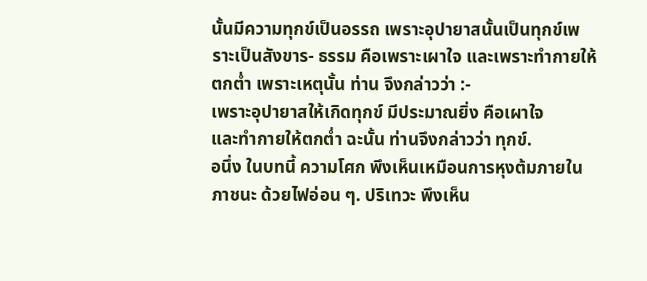นั้นมีความทุกข์เป็นอรรถ เพราะอุปายาสนั้นเป็นทุกข์เพราะเป็นสังขาร- ธรรม คือเพราะเผาใจ และเพราะทำกายให้ตกต่ำ เพราะเหตุนั้น ท่าน จึงกล่าวว่า :-
เพราะอุปายาสให้เกิดทุกข์ มีประมาณยิ่ง คือเผาใจ
และทำกายให้ตกต่ำ ฉะนั้น ท่านจึงกล่าวว่า ทุกข์.
อนึ่ง ในบทนี้ ความโศก พึงเห็นเหมือนการหุงต้มภายในภาชนะ ด้วยไฟอ่อน ๆ. ปริเทวะ พึงเห็น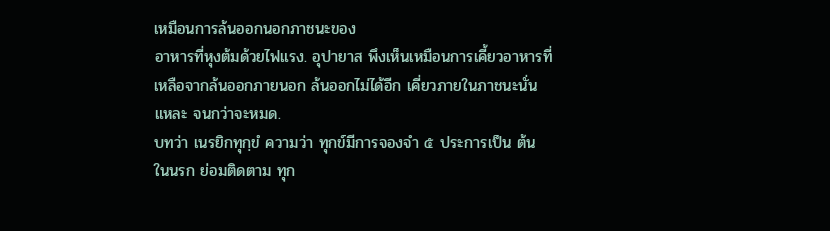เหมือนการล้นออกนอกภาชนะของ
อาหารที่หุงต้มด้วยไฟแรง. อุปายาส พึงเห็นเหมือนการเคี้ยวอาหารที่
เหลือจากล้นออกภายนอก ล้นออกไม่ได้อีก เคี่ยวภายในภาชนะนั่นแหละ จนกว่าจะหมด.
บทว่า เนรยิกทุกฺขํ ความว่า ทุกข์มีการจองจำ ๕ ประการเป็น ต้น ในนรก ย่อมติดตาม ทุก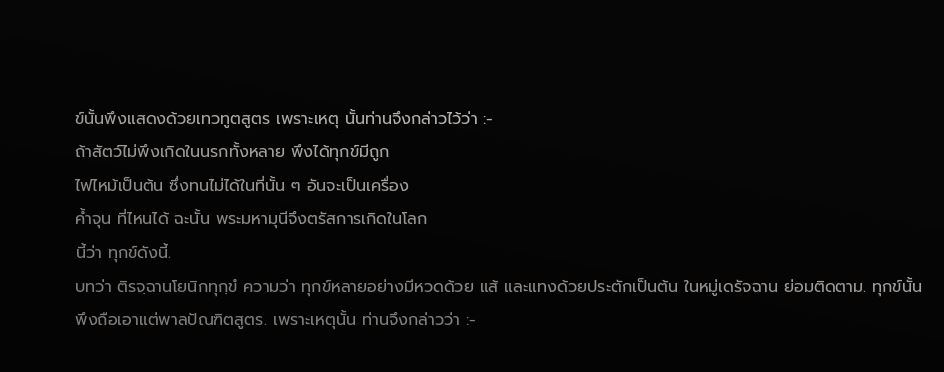ข์นั้นพึงแสดงด้วยเทวทูตสูตร เพราะเหตุ นั้นท่านจึงกล่าวไว้ว่า :-
ถ้าสัตว์ไม่พึงเกิดในนรกทั้งหลาย พึงได้ทุกข์มีถูก
ไฟไหม้เป็นต้น ซึ่งทนไม่ได้ในที่นั้น ๆ อันจะเป็นเครื่อง
ค้ำจุน ที่ไหนได้ ฉะนั้น พระมหามุนีจึงตรัสการเกิดในโลก
นี้ว่า ทุกข์ดังนี้.
บทว่า ติรจฺฉานโยนิกทุกฺขํ ความว่า ทุกข์หลายอย่างมีหวดด้วย แส้ และแทงด้วยประตักเป็นต้น ในหมู่เดรัจฉาน ย่อมติดตาม. ทุกข์นั้น
พึงถือเอาแต่พาลปัณฑิตสูตร. เพราะเหตุนั้น ท่านจึงกล่าวว่า :-